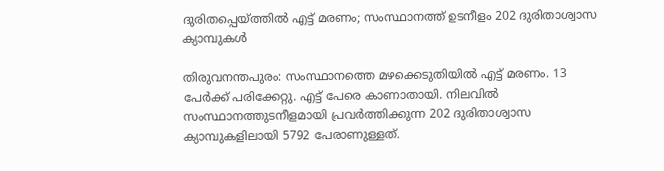ദുരിതപ്പെയ്ത്തില്‍ എട്ട് മരണം; സംസ്ഥാനത്ത് ഉടനീളം 202 ദുരിതാശ്വാസ ക്യാമ്പുകള്‍

തിരുവനന്തപുരം: സംസ്ഥാനത്തെ മഴക്കെടുതിയില്‍ എട്ട് മരണം. 13 പേര്‍ക്ക് പരിക്കേറ്റു. എട്ട് പേരെ കാണാതായി. നിലവില്‍ സംസ്ഥാനത്തുടനീളമായി പ്രവര്‍ത്തിക്കുന്ന 202 ദുരിതാശ്വാസ ക്യാമ്പുകളിലായി 5792 പേരാണുള്ളത്.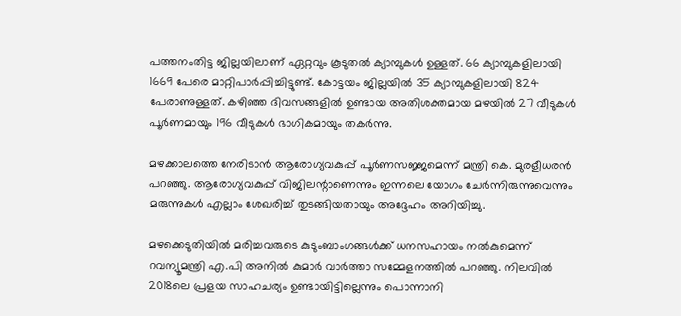പത്തനംതിട്ട ജില്ലയിലാണ് ഏറ്റവും കൂടുതല്‍ ക്യാമ്പുകള്‍ ഉള്ളത്. 66 ക്യാമ്പുകളിലായി 1669 പേരെ മാറ്റിപാര്‍പ്പിച്ചിട്ടുണ്ട്. കോട്ടയം ജില്ലയില്‍ 35 ക്യാമ്പുകളിലായി 824 പേരാണുള്ളത്. കഴിഞ്ഞ ദിവസങ്ങളില്‍ ഉണ്ടായ അതിശക്തമായ മഴയില്‍ 27 വീടുകള്‍ പൂര്‍ണമായും 196 വീടുകള്‍ ഭാഗികമായും തകര്‍ന്നു.

മഴക്കാലത്തെ നേരിടാന്‍ ആരോഗ്യവകുപ്പ് പൂര്‍ണസജ്ജമെന്ന് മന്ത്രി കെ. മുരളീധരന്‍ പറഞ്ഞു. ആരോഗ്യവകുപ്പ് വിജിലന്റാണെന്നും ഇന്നലെ യോഗം ചേര്‍ന്നിരുന്നുവെന്നും മരുന്നുകള്‍ എല്ലാം ശേഖരിച്ച് തുടങ്ങിയതായും അദ്ദേഹം അറിയിച്ചു.

മഴക്കെടുതിയില്‍ മരിച്ചവരുടെ കുടുംബാംഗങ്ങള്‍ക്ക് ധനസഹായം നല്‍കുമെന്ന് റവന്യൂമന്ത്രി എ.പി അനില്‍ കുമാര്‍ വാര്‍ത്താ സമ്മേളനത്തില്‍ പറഞ്ഞു. നിലവില്‍ 2018ലെ പ്രളയ സാഹചര്യം ഉണ്ടായിട്ടില്ലെന്നും പൊന്നാനി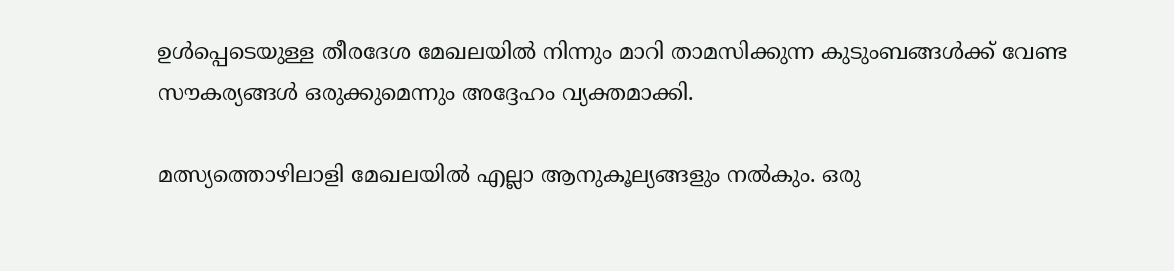ഉള്‍പ്പെടെയുള്ള തീരദേശ മേഖലയില്‍ നിന്നും മാറി താമസിക്കുന്ന കുടുംബങ്ങള്‍ക്ക് വേണ്ട സൗകര്യങ്ങള്‍ ഒരുക്കുമെന്നും അദ്ദേഹം വ്യക്തമാക്കി.

മത്സ്യത്തൊഴിലാളി മേഖലയില്‍ എല്ലാ ആനുകൂല്യങ്ങളും നല്‍കും. ഒരു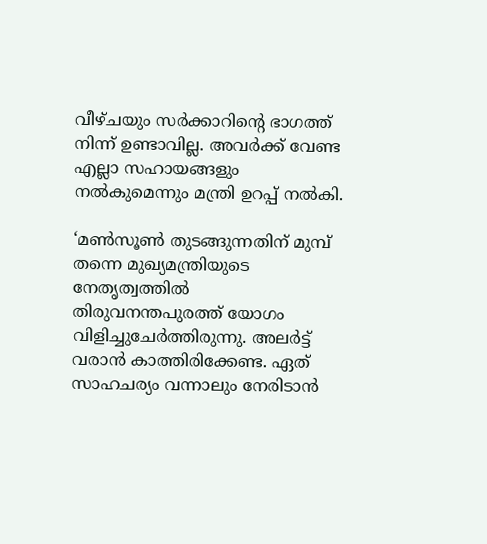വീഴ്ചയും സര്‍ക്കാറിന്റെ ഭാഗത്ത് നിന്ന് ഉണ്ടാവില്ല. അവര്‍ക്ക് വേണ്ട എല്ലാ സഹായങ്ങളും നല്‍കുമെന്നും മന്ത്രി ഉറപ്പ് നല്‍കി.

‘മണ്‍സൂണ്‍ തുടങ്ങുന്നതിന് മുമ്പ് തന്നെ മുഖ്യമന്ത്രിയുടെ നേതൃത്വത്തില്‍ തിരുവനന്തപുരത്ത് യോഗം വിളിച്ചുചേര്‍ത്തിരുന്നു. അലര്‍ട്ട് വരാന്‍ കാത്തിരിക്കേണ്ട. ഏത് സാഹചര്യം വന്നാലും നേരിടാന്‍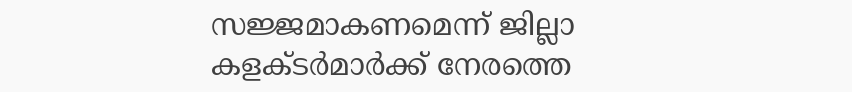സജ്ജമാകണമെന്ന് ജില്ലാ കളക്ടര്‍മാര്‍ക്ക് നേരത്തെ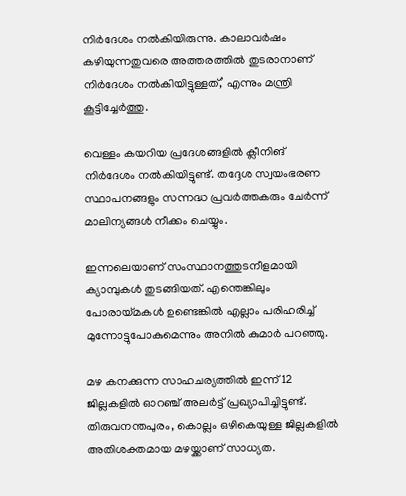നിര്‍ദേശം നല്‍കിയിരുന്നു. കാലാവര്‍ഷം കഴിയുന്നതുവരെ അത്തരത്തില്‍ തുടരാനാണ് നിര്‍ദേശം നല്‍കിയിട്ടുള്ളത്,’ എന്നും മന്ത്രി കൂട്ടിച്ചേര്‍ത്തു.

വെള്ളം കയറിയ പ്രദേശങ്ങളില്‍ ക്ലീനിങ് നിര്‍ദേശം നല്‍കിയിട്ടുണ്ട്. തദ്ദേശ സ്വയംഭരണ സ്ഥാപനങ്ങളും സന്നദ്ധ പ്രവര്‍ത്തകരും ചേര്‍ന്ന് മാലിന്യങ്ങള്‍ നീക്കം ചെയ്യും.

ഇന്നലെയാണ് സംസ്ഥാനത്തുടനീളമായി ക്യാമ്പുകള്‍ തുടങ്ങിയത്. എന്തെങ്കിലും പോരായ്മകള്‍ ഉണ്ടെങ്കില്‍ എല്ലാം പരിഹരിച്ച് മുന്നോട്ടുപോകുമെന്നും അനില്‍ കുമാര്‍ പറഞ്ഞു.

മഴ കനക്കുന്ന സാഹചര്യത്തില്‍ ഇന്ന് 12 ജില്ലകളില്‍ ഓറഞ്ച് അലര്‍ട്ട് പ്രഖ്യാപിച്ചിട്ടുണ്ട്. തിരുവനന്തപുരം, കൊല്ലം ഒഴികെയുള്ള ജില്ലകളില്‍ അതിശക്തമായ മഴയ്ക്കാണ് സാധ്യത.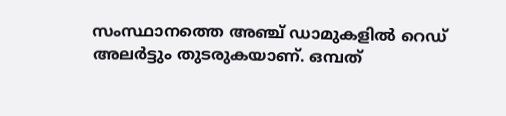സംസ്ഥാനത്തെ അഞ്ച് ഡാമുകളില്‍ റെഡ് അലര്‍ട്ടും തുടരുകയാണ്. ഒമ്പത്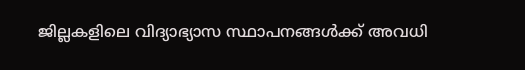ജില്ലകളിലെ വിദ്യാഭ്യാസ സ്ഥാപനങ്ങള്‍ക്ക് അവധി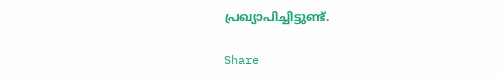പ്രഖ്യാപിച്ചിട്ടുണ്ട്.

Share